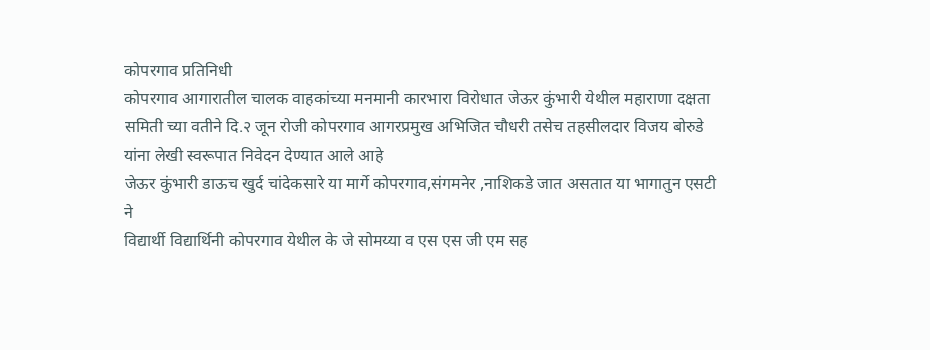कोपरगाव प्रतिनिधी
कोपरगाव आगारातील चालक वाहकांच्या मनमानी कारभारा विरोधात जेऊर कुंभारी येथील महाराणा दक्षता समिती च्या वतीने दि.२ जून रोजी कोपरगाव आगरप्रमुख अभिजित चौधरी तसेच तहसीलदार विजय बोरुडे यांना लेखी स्वरूपात निवेदन देण्यात आले आहे
जेऊर कुंभारी डाऊच खुर्द चांदेकसारे या मार्गे कोपरगाव,संगमनेर ,नाशिकडे जात असतात या भागातुन एसटी ने
विद्यार्थी विद्यार्थिनी कोपरगाव येथील के जे सोमय्या व एस एस जी एम सह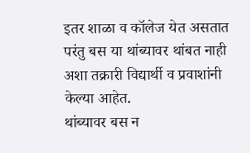इतर शाळा व कॉलेज येत असतात परंतु बस या थांब्यावर थांबत नाही अशा तक्रारी विद्यार्थी व प्रवाशांनी केल्या आहेत.
थांब्यावर बस न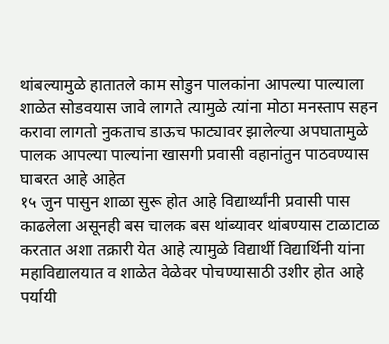थांबल्यामुळे हातातले काम सोडुन पालकांना आपल्या पाल्याला शाळेत सोडवयास जावे लागते त्यामुळे त्यांना मोठा मनस्ताप सहन करावा लागतो नुकताच डाऊच फाट्यावर झालेल्या अपघातामुळे पालक आपल्या पाल्यांना खासगी प्रवासी वहानांतुन पाठवण्यास घाबरत आहे आहेत
१५ जुन पासुन शाळा सुरू होत आहे विद्यार्थ्यांनी प्रवासी पास काढलेला असूनही बस चालक बस थांब्यावर थांबण्यास टाळाटाळ करतात अशा तक्रारी येत आहे त्यामुळे विद्यार्थी विद्यार्थिनी यांना महाविद्यालयात व शाळेत वेळेवर पोचण्यासाठी उशीर होत आहे पर्यायी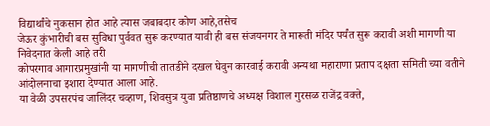विद्यार्थांचे नुकसान होत आहे त्यास जबाबदार कोण आहे,तसेच
जेऊर कुंभारीची बस सुविधा पुर्ववत सुरू करण्यात यावी ही बस संजयनगर ते मारूती मंदिर पर्यंत सुरू करावी अशी मागणी या निवेदनात केली आहे तरी
कोपरगाव आगारप्रमुखांनी या मागणीची तातडीने दखल घेवुन कारवाई करावी अन्यथा महाराणा प्रताप दक्षता समिती च्या वतीने
आंदोलनाचा इशारा देण्यात आला आहे.
या वेळी उपसरपंच जालिंदर चव्हाण, शिवसुत्र युवा प्रतिष्ठाणचे अध्यक्ष विशाल गुरसळ राजेंद्र वक्ते,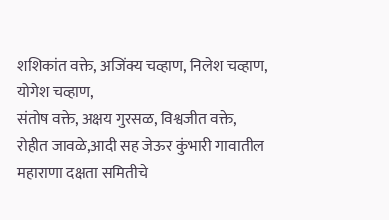शशिकांत वक्ते, अजिंक्य चव्हाण, निलेश चव्हाण, योगेश चव्हाण,
संतोष वक्ते, अक्षय गुरसळ, विश्वजीत वक्ते, रोहीत जावळे,आदी सह जेऊर कुंभारी गावातील महाराणा दक्षता समितीचे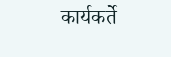कार्यकर्ते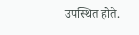उपस्थित होते.